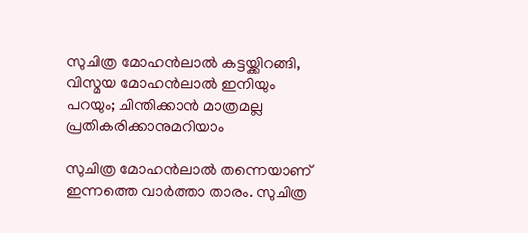സുചിത്ര മോഹന്‍ലാല്‍ കട്ടയ്ക്കിറങ്ങി,  വിസ്മയ മോഹന്‍ലാല്‍ ഇനിയും പറയും; ചിന്തിക്കാന്‍ മാത്രമല്ല പ്രതികരിക്കാനുമറിയാം

സുചിത്ര മോഹന്‍ലാല്‍ തന്നെയാണ് ഇന്നത്തെ വാര്‍ത്താ താരം. സുചിത്ര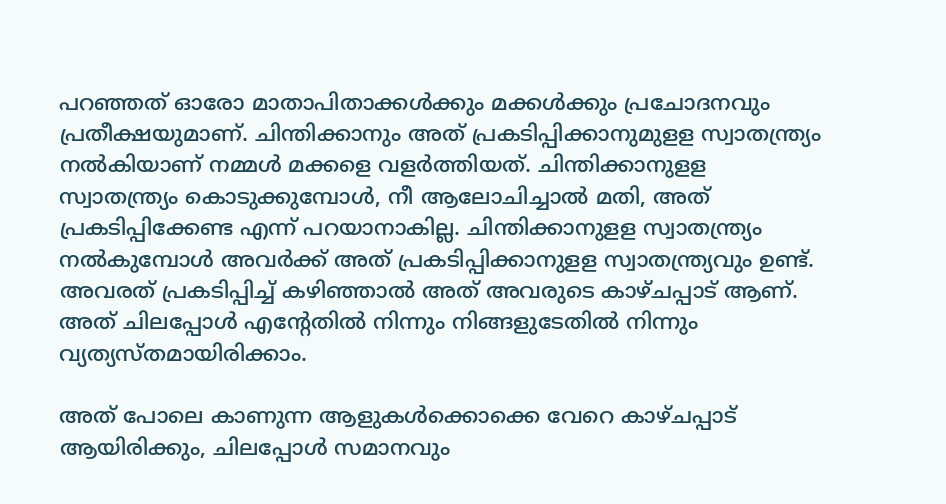പറഞ്ഞത് ഓരോ മാതാപിതാക്കള്‍ക്കും മക്കള്‍ക്കും പ്രചോദനവും പ്രതീക്ഷയുമാണ്. ചിന്തിക്കാനും അത് പ്രകടിപ്പിക്കാനുമുളള സ്വാതന്ത്ര്യം നല്‍കിയാണ് നമ്മള്‍ മക്കളെ വളര്‍ത്തിയത്. ചിന്തിക്കാനുളള സ്വാതന്ത്ര്യം കൊടുക്കുമ്പോള്‍, നീ ആലോചിച്ചാല്‍ മതി, അത് പ്രകടിപ്പിക്കേണ്ട എന്ന് പറയാനാകില്ല. ചിന്തിക്കാനുളള സ്വാതന്ത്ര്യം നല്‍കുമ്പോള്‍ അവര്‍ക്ക് അത് പ്രകടിപ്പിക്കാനുളള സ്വാതന്ത്ര്യവും ഉണ്ട്. അവരത് പ്രകടിപ്പിച്ച് കഴിഞ്ഞാല്‍ അത് അവരുടെ കാഴ്ചപ്പാട് ആണ്. അത് ചിലപ്പോള്‍ എന്റേതില്‍ നിന്നും നിങ്ങളുടേതില്‍ നിന്നും വ്യത്യസ്തമായിരിക്കാം.

അത് പോലെ കാണുന്ന ആളുകള്‍ക്കൊക്കെ വേറെ കാഴ്ചപ്പാട് ആയിരിക്കും, ചിലപ്പോള്‍ സമാനവും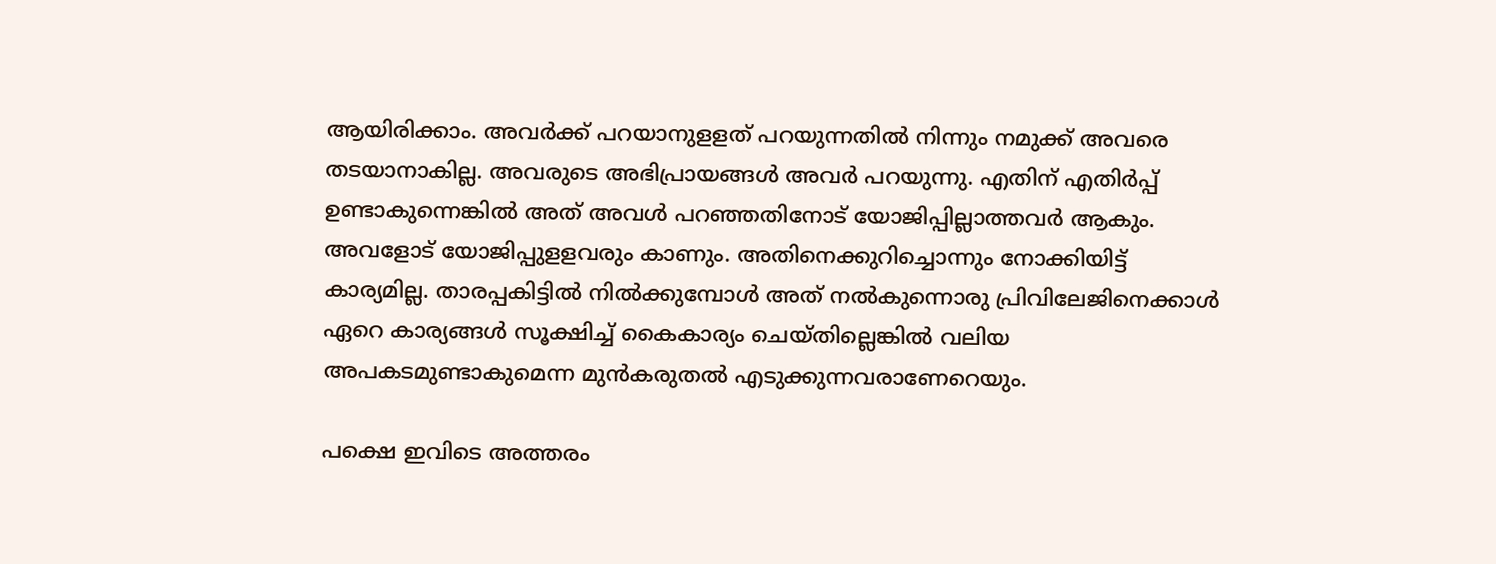ആയിരിക്കാം. അവര്‍ക്ക് പറയാനുളളത് പറയുന്നതില്‍ നിന്നും നമുക്ക് അവരെ തടയാനാകില്ല. അവരുടെ അഭിപ്രായങ്ങള്‍ അവര്‍ പറയുന്നു. എതിന് എതിര്‍പ്പ് ഉണ്ടാകുന്നെങ്കില്‍ അത് അവള്‍ പറഞ്ഞതിനോട് യോജിപ്പില്ലാത്തവര്‍ ആകും. അവളോട് യോജിപ്പുളളവരും കാണും. അതിനെക്കുറിച്ചൊന്നും നോക്കിയിട്ട് കാര്യമില്ല. താരപ്പകിട്ടില്‍ നില്‍ക്കുമ്പോള്‍ അത് നല്‍കുന്നൊരു പ്രിവിലേജിനെക്കാള്‍ ഏറെ കാര്യങ്ങള്‍ സൂക്ഷിച്ച് കൈകാര്യം ചെയ്തില്ലെങ്കിൽ വലിയ അപകടമുണ്ടാകുമെന്ന മുന്‍കരുതല്‍ എടുക്കുന്നവരാണേറെയും.

പക്ഷെ ഇവിടെ അത്തരം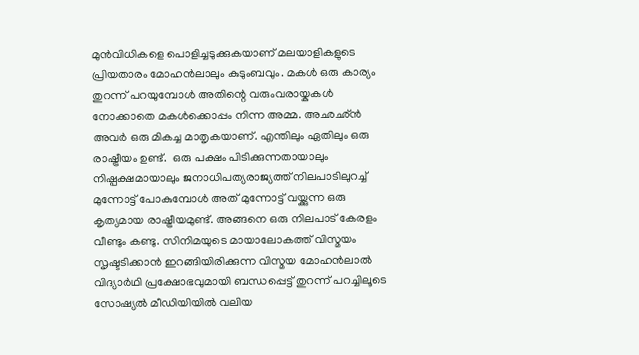മുന്‍വിധികളെ പൊളിച്ചടുക്കുകയാണ് മലയാളികളുടെ പ്രിയതാരം മോഹന്‍ലാലും കുടുംബവും. മകള്‍ ഒരു കാര്യം തുറന്ന് പറയുമ്പോള്‍ അതിന്റെ വരുംവരായ്കകള്‍ നോക്കാതെ മകള്‍ക്കൊപ്പം നിന്ന അമ്മ. അഛഛ്ന്‍ അവര്‍ ഒരു മികച്ച മാതൃകയാണ്. എന്തിലും ഏതിലും ഒരു രാഷ്ട്രീയം ഉണ്ട്.  ഒരു പക്ഷം പിടിക്കുന്നതായാലും നിഷ്പക്ഷമായാലും ജനാധിപത്യരാജ്യത്ത് നിലപാടിലുറച്ച് മുന്നോട്ട് പോകുമ്പോള്‍ അത് മുന്നോട്ട് വയ്ക്കുന്ന ഒരു കൃത്യമായ രാഷ്ട്രീയമുണ്ട്. അങ്ങനെ ഒരു നിലപാട് കേരളം വീണ്ടും കണ്ടു. സിനിമയുടെ മായാലോകത്ത് വിസ്മയം സൃഷ്ടടിക്കാന്‍ ഇറങ്ങിയിരിക്കുന്ന വിസ്മയ മോഹന്‍ലാല്‍ വിദ്യാര്‍ഥി പ്രക്ഷോഭവുമായി ബന്ധപ്പെട്ട് തുറന്ന് പറച്ചിലൂടെ സോഷ്യല്‍ മീഡിയിയില്‍ വലിയ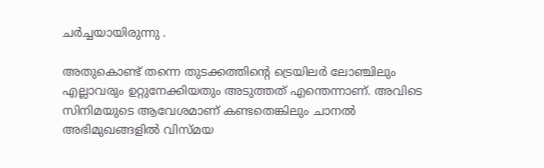ചര്‍ച്ചയായിരുന്നു .

അതുകൊണ്ട് തന്നെ തുടക്കത്തിന്റെ ട്രെയിലര്‍ ലോഞ്ചിലും എല്ലാവരും ഉറ്റുനേക്കിയതും അടുത്തത് എന്തെന്നാണ്. അവിടെ സിനിമയുടെ ആവേശമാണ് കണ്ടതെങ്കിലും ചാനല്‍ അഭിമുഖങ്ങളില്‍ വിസ്മയ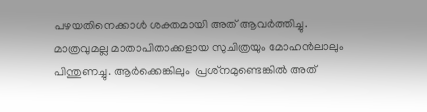പഴയതിനെക്കാള്‍ ശക്തമായി അത് ആവര്‍ത്തിച്ചു. മാത്രവുമല്ല മാതാപിതാക്കളായ സുചിത്രയും മോഹന്‍ലാലും പിന്തുണച്ചു. ആർക്കെങ്കിലും  പ്രശ്‌നമുണ്ടെങ്കില്‍ അത്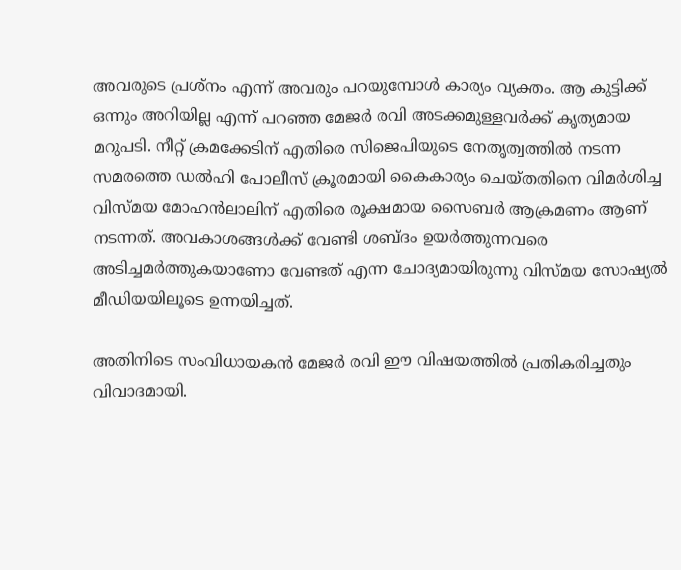അവരുടെ പ്രശ്‌നം എന്ന് അവരും പറയുമ്പോള്‍ കാര്യം വ്യക്തം. ആ കുട്ടിക്ക് ഒന്നും അറിയില്ല എന്ന് പറഞ്ഞ മേജര്‍ രവി അടക്കമുള്ളവര്‍ക്ക് കൃത്യമായ മറുപടി. നീറ്റ് ക്രമക്കേടിന് എതിരെ സിജെപിയുടെ നേതൃത്വത്തില്‍ നടന്ന സമരത്തെ ഡല്‍ഹി പോലീസ് ക്രൂരമായി കൈകാര്യം ചെയ്തതിനെ വിമര്‍ശിച്ച വിസ്മയ മോഹന്‍ലാലിന് എതിരെ രൂക്ഷമായ സൈബര്‍ ആക്രമണം ആണ് നടന്നത്. അവകാശങ്ങള്‍ക്ക് വേണ്ടി ശബ്ദം ഉയര്‍ത്തുന്നവരെ അടിച്ചമര്‍ത്തുകയാണോ വേണ്ടത് എന്ന ചോദ്യമായിരുന്നു വിസ്മയ സോഷ്യല്‍ മീഡിയയിലൂടെ ഉന്നയിച്ചത്.

അതിനിടെ സംവിധായകന്‍ മേജര്‍ രവി ഈ വിഷയത്തില്‍ പ്രതികരിച്ചതും വിവാദമായി.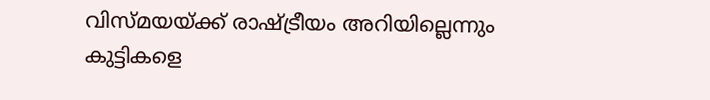വിസ്മയയ്ക്ക് രാഷ്ട്രീയം അറിയില്ലെന്നും കുട്ടികളെ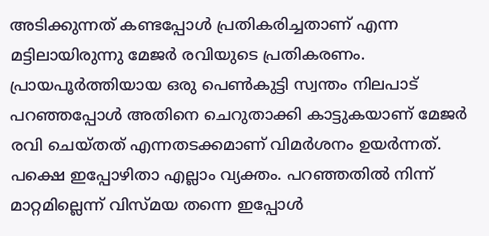അടിക്കുന്നത് കണ്ടപ്പോള്‍ പ്രതികരിച്ചതാണ് എന്ന മട്ടിലായിരുന്നു മേജര്‍ രവിയുടെ പ്രതികരണം. പ്രായപൂര്‍ത്തിയായ ഒരു പെണ്‍കുട്ടി സ്വന്തം നിലപാട് പറഞ്ഞപ്പോള്‍ അതിനെ ചെറുതാക്കി കാട്ടുകയാണ് മേജര്‍ രവി ചെയ്തത് എന്നതടക്കമാണ് വിമര്‍ശനം ഉയര്‍ന്നത്. പക്ഷെ ഇപ്പോഴിതാ എല്ലാം വ്യക്തം. പറഞ്ഞതില്‍ നിന്ന് മാറ്റമില്ലെന്ന് വിസ്മയ തന്നെ ഇപ്പോള്‍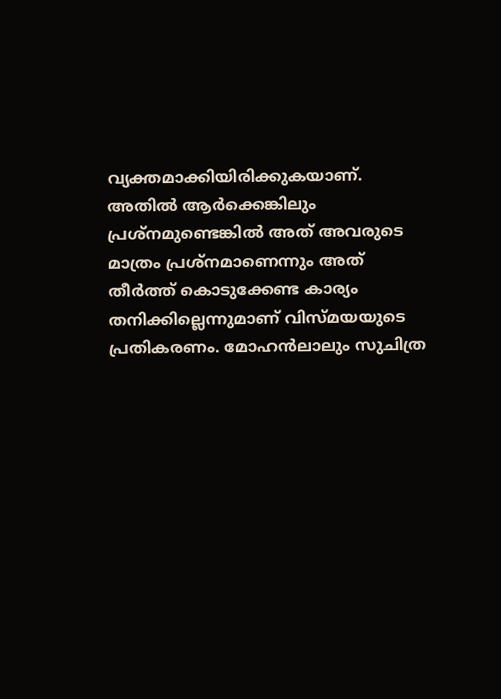വ്യക്തമാക്കിയിരിക്കുകയാണ്. അതില്‍ ആര്‍ക്കെങ്കിലും പ്രശ്‌നമുണ്ടെങ്കില്‍ അത് അവരുടെ മാത്രം പ്രശ്‌നമാണെന്നും അത് തീര്‍ത്ത് കൊടുക്കേണ്ട കാര്യം തനിക്കില്ലെന്നുമാണ് വിസ്മയയുടെ പ്രതികരണം. മോഹന്‍ലാലും സുചിത്ര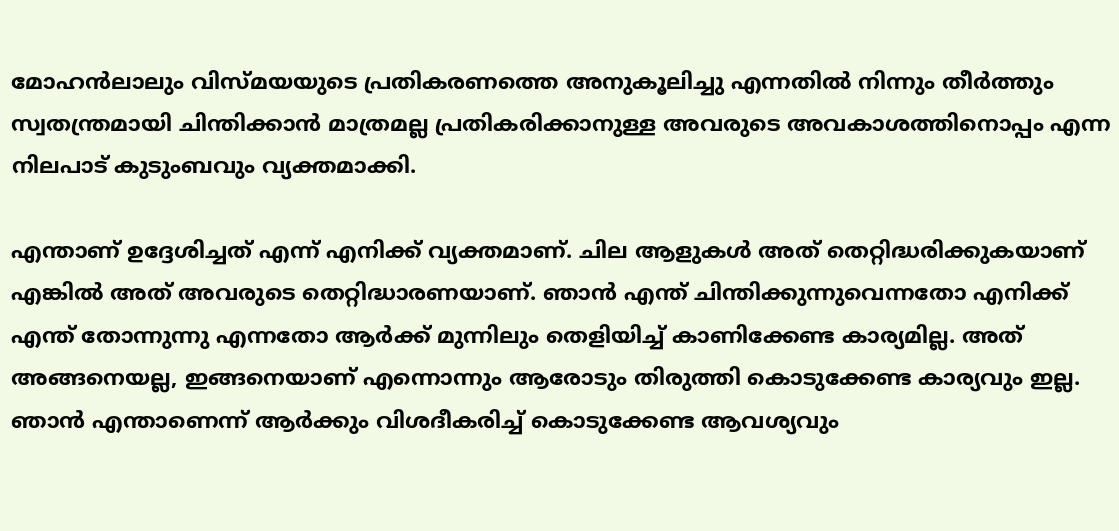മോഹന്‍ലാലും വിസ്മയയുടെ പ്രതികരണത്തെ അനുകൂലിച്ചു എന്നതില്‍ നിന്നും തീര്‍ത്തും സ്വതന്ത്രമായി ചിന്തിക്കാന്‍ മാത്രമല്ല പ്രതികരിക്കാനുള്ള അവരുടെ അവകാശത്തിനൊപ്പം എന്ന നിലപാട് കുടുംബവും വ്യക്തമാക്കി.

എന്താണ് ഉദ്ദേശിച്ചത് എന്ന് എനിക്ക് വ്യക്തമാണ്. ചില ആളുകള്‍ അത് തെറ്റിദ്ധരിക്കുകയാണ് എങ്കില്‍ അത് അവരുടെ തെറ്റിദ്ധാരണയാണ്. ഞാന്‍ എന്ത് ചിന്തിക്കുന്നുവെന്നതോ എനിക്ക് എന്ത് തോന്നുന്നു എന്നതോ ആര്‍ക്ക് മുന്നിലും തെളിയിച്ച് കാണിക്കേണ്ട കാര്യമില്ല. അത് അങ്ങനെയല്ല, ഇങ്ങനെയാണ് എന്നൊന്നും ആരോടും തിരുത്തി കൊടുക്കേണ്ട കാര്യവും ഇല്ല. ഞാന്‍ എന്താണെന്ന് ആര്‍ക്കും വിശദീകരിച്ച് കൊടുക്കേണ്ട ആവശ്യവും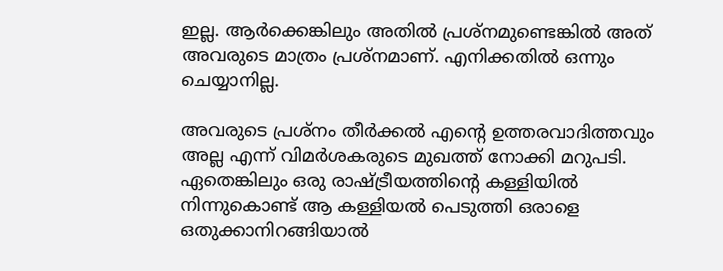ഇല്ല. ആര്‍ക്കെങ്കിലും അതില്‍ പ്രശ്നമുണ്ടെങ്കില്‍ അത് അവരുടെ മാത്രം പ്രശ്നമാണ്. എനിക്കതില്‍ ഒന്നും ചെയ്യാനില്ല.

അവരുടെ പ്രശ്നം തീര്‍ക്കല്‍ എന്റെ ഉത്തരവാദിത്തവും അല്ല എന്ന് വിമര്‍ശകരുടെ മുഖത്ത് നോക്കി മറുപടി. ഏതെങ്കിലും ഒരു രാഷ്ട്രീയത്തിന്റെ കള്ളിയില്‍ നിന്നുകൊണ്ട് ആ കള്ളിയല്‍ പെടുത്തി ഒരാളെ ഒതുക്കാനിറങ്ങിയാല്‍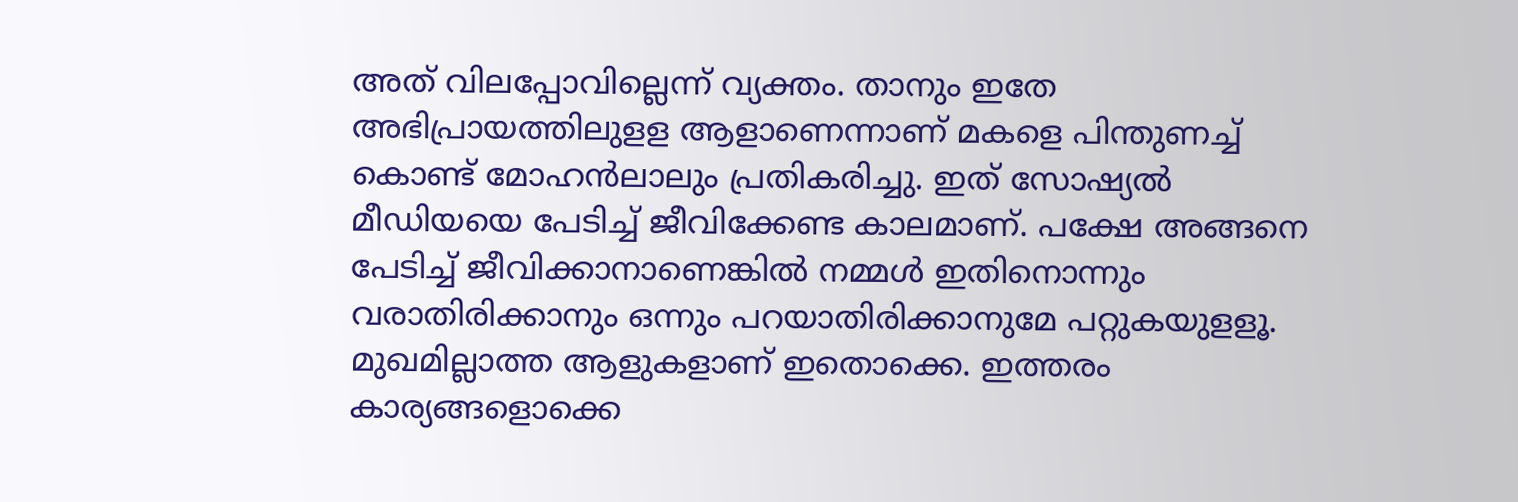അത് വിലപ്പോവില്ലെന്ന് വ്യക്തം. താനും ഇതേ അഭിപ്രായത്തിലുളള ആളാണെന്നാണ് മകളെ പിന്തുണച്ച് കൊണ്ട് മോഹന്‍ലാലും പ്രതികരിച്ചു. ഇത് സോഷ്യല്‍ മീഡിയയെ പേടിച്ച് ജീവിക്കേണ്ട കാലമാണ്. പക്ഷേ അങ്ങനെ പേടിച്ച് ജീവിക്കാനാണെങ്കില്‍ നമ്മള്‍ ഇതിനൊന്നും വരാതിരിക്കാനും ഒന്നും പറയാതിരിക്കാനുമേ പറ്റുകയുളളൂ. മുഖമില്ലാത്ത ആളുകളാണ് ഇതൊക്കെ. ഇത്തരം കാര്യങ്ങളൊക്കെ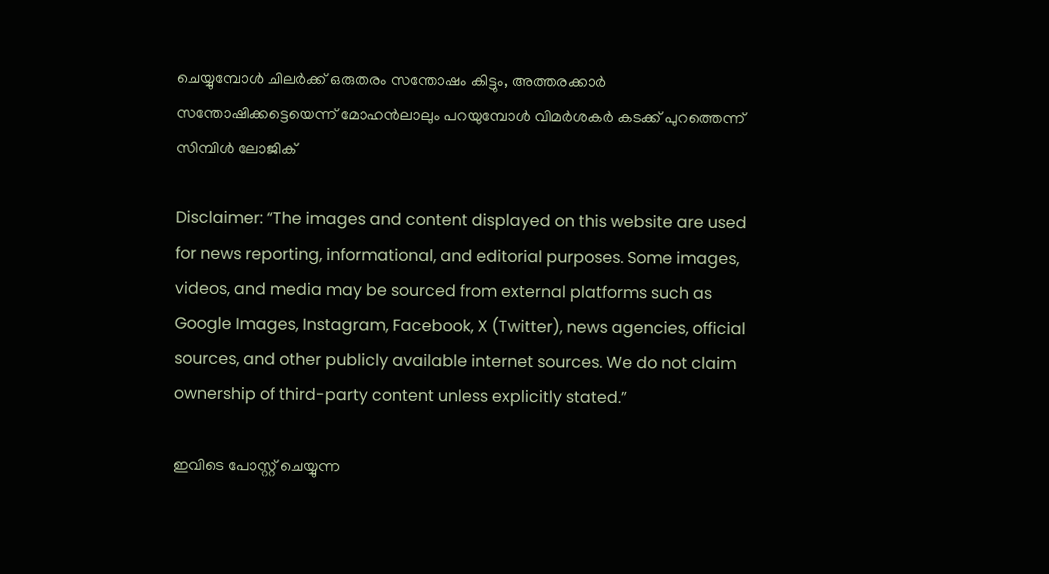ചെയ്യുമ്പോള്‍ ചിലര്‍ക്ക് ഒരുതരം സന്തോഷം കിട്ടും, അത്തരക്കാര്‍ സന്തോഷിക്കട്ടെയെന്ന് മോഹന്‍ലാലും പറയുമ്പോള്‍ വിമര്‍ശകര്‍ കടക്ക് പുറത്തെന്ന് സിമ്പിള്‍ ലോജിക്

Disclaimer: “The images and content displayed on this website are used for news reporting, informational, and editorial purposes. Some images, videos, and media may be sourced from external platforms such as Google Images, Instagram, Facebook, X (Twitter), news agencies, official sources, and other publicly available internet sources. We do not claim ownership of third-party content unless explicitly stated.”

ഇവിടെ പോസ്റ്റ് ചെയ്യുന്ന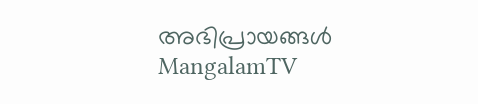അഭിപ്രായങ്ങൾ MangalamTV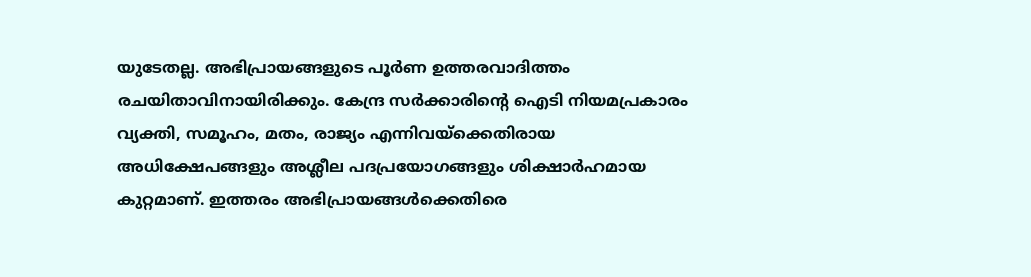യുടേതല്ല. അഭിപ്രായങ്ങളുടെ പൂർണ ഉത്തരവാദിത്തം രചയിതാവിനായിരിക്കും. കേന്ദ്ര സർക്കാരിന്റെ ഐടി നിയമപ്രകാരം വ്യക്തി, സമൂഹം, മതം, രാജ്യം എന്നിവയ്ക്കെതിരായ അധിക്ഷേപങ്ങളും അശ്ലീല പദപ്രയോഗങ്ങളും ശിക്ഷാർഹമായ കുറ്റമാണ്. ഇത്തരം അഭിപ്രായങ്ങൾക്കെതിരെ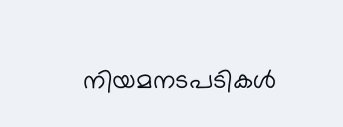നിയമനടപടികൾ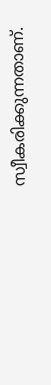സ്വീകരിക്കുന്നതാണ്.